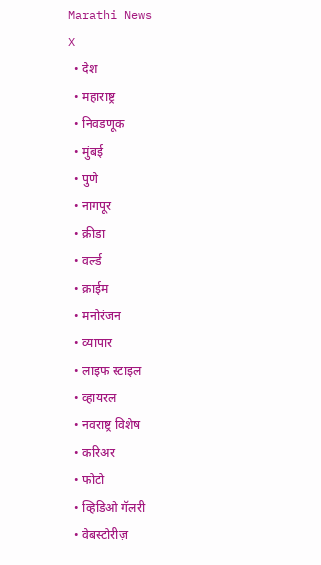Marathi News
X
  • देश
  • महाराष्ट्र
  • निवडणूक
  • मुंबई
  • पुणे
  • नागपूर
  • क्रीडा
  • वर्ल्ड
  • क्राईम
  • मनोरंजन
  • व्यापार
  • लाइफ स्टाइल
  • व्हायरल
  • नवराष्ट्र विशेष
  • करिअर
  • फोटो
  • व्हिडिओ गॅलरी
  • वेबस्टोरीज़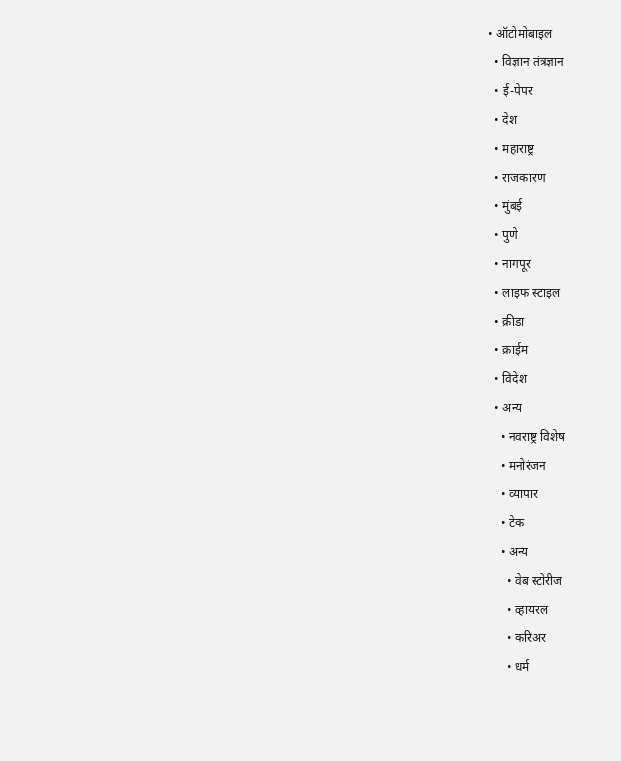• ऑटोमोबाइल
  • विज्ञान तंत्रज्ञान
  • ई-पेपर
  • देश
  • महाराष्ट्र
  • राजकारण
  • मुंबई
  • पुणे
  • नागपूर
  • लाइफ स्टाइल
  • क्रीडा
  • क्राईम
  • विदेश
  • अन्य
    • नवराष्ट्र विशेष
    • मनोरंजन
    • व्यापार
    • टेक
    • अन्य
      • वेब स्टोरीज
      • व्हायरल
      • करिअर
      • धर्म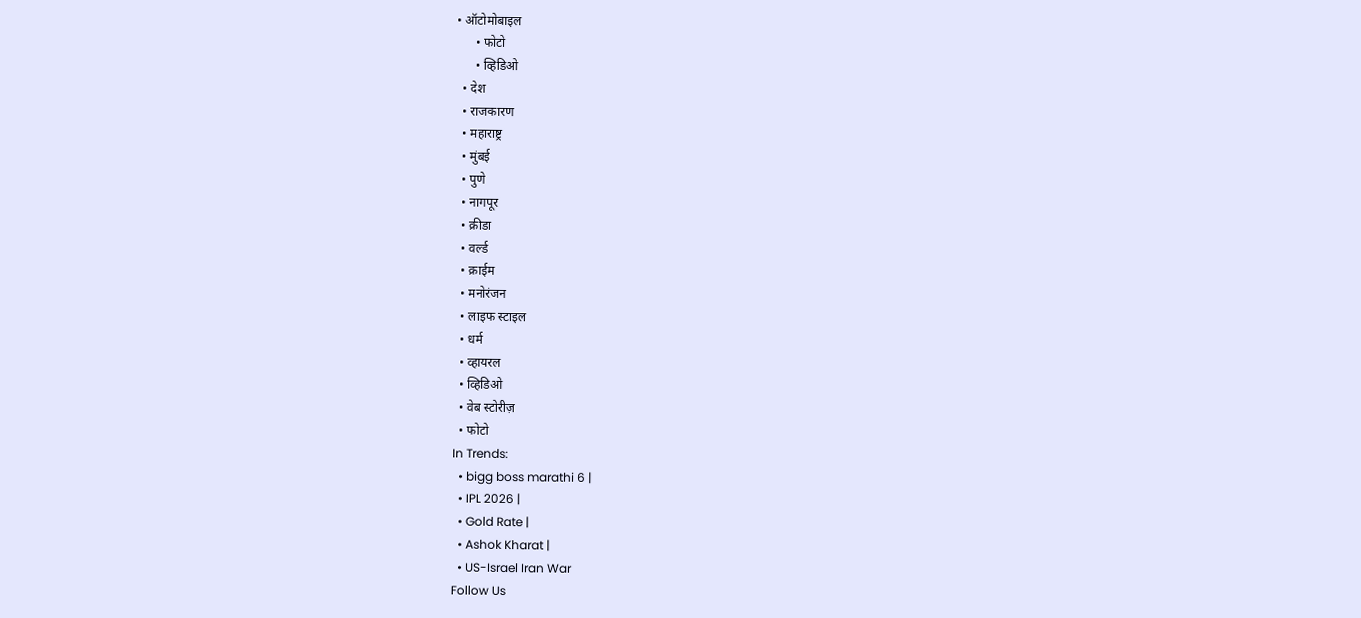• ऑटोमोबाइल
      • फोटो
      • व्हिडिओ
  • देश
  • राजकारण
  • महाराष्ट्र
  • मुंबई
  • पुणे
  • नागपूर
  • क्रीडा
  • वर्ल्ड
  • क्राईम
  • मनोरंजन
  • लाइफ स्टाइल
  • धर्म
  • व्हायरल
  • व्हिडिओ
  • वेब स्टोरीज़
  • फोटो
In Trends:
  • bigg boss marathi 6 |
  • IPL 2026 |
  • Gold Rate |
  • Ashok Kharat |
  • US-Israel Iran War
Follow Us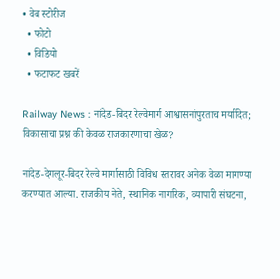• वेब स्टोरीज
  • फोटो
  • विडियो
  • फटाफट खबरें

Railway News : नांदेड-बिदर रेल्वेमार्ग आश्वासनांपुरताच मर्यादित; विकासाचा प्रश्न की केवळ राजकारणाचा खेळ?

नांदेड-देगलूर-बिदर रेल्वे मार्गासाठी विविध स्तरावर अनेक वेळा मागण्या करण्यात आल्या. राजकीय नेते, स्थानिक नागरिक, व्यापारी संघटना,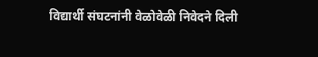विद्यार्थी संघटनांनी वेळोवेळी निवेदने दिली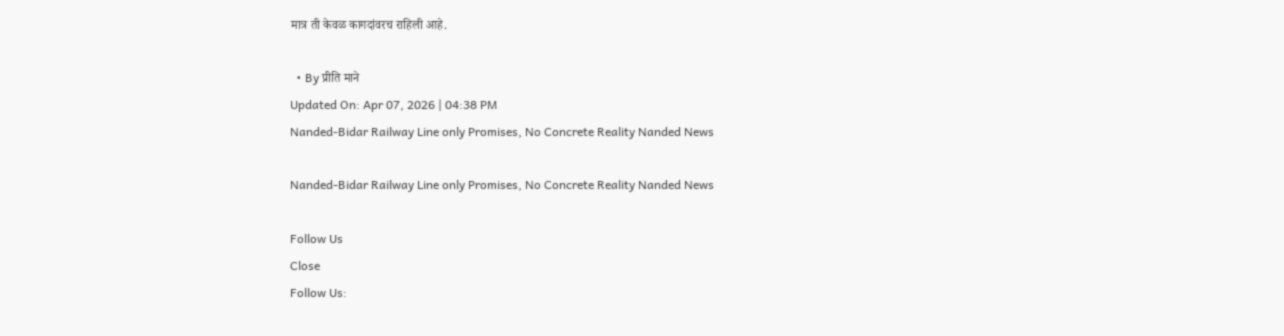मात्र ती केवळ कागदांवरच राहिली आहे.

  • By प्रीति माने
Updated On: Apr 07, 2026 | 04:38 PM
Nanded-Bidar Railway Line only Promises, No Concrete Reality Nanded News

Nanded-Bidar Railway Line only Promises, No Concrete Reality Nanded News

Follow Us
Close
Follow Us: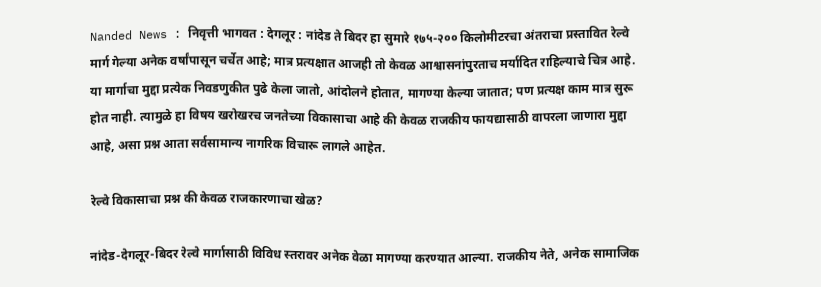Nanded News : निवृत्ती भागवत : देगलूर : नांदेड ते बिदर हा सुमारे १७५-२०० किलोमीटरचा अंतराचा प्रस्तावित रेल्वे मार्ग गेल्या अनेक वर्षांपासून चर्चेत आहे; मात्र प्रत्यक्षात आजही तो केवळ आश्वासनांपुरताच मर्यादित राहिल्याचे चित्र आहे. या मार्गाचा मुद्दा प्रत्येक निवडणुकीत पुढे केला जातो, आंदोलने होतात, मागण्या केल्या जातात; पण प्रत्यक्ष काम मात्र सुरू होत नाही. त्यामुळे हा विषय खरोखरच जनतेच्या विकासाचा आहे की केवळ राजकीय फायद्यासाठी वापरला जाणारा मुद्दा आहे, असा प्रश्न आता सर्वसामान्य नागरिक विचारू लागले आहेत.

रेल्वे विकासाचा प्रश्न की केवळ राजकारणाचा खेळ?

नांदेड-देगलूर-बिदर रेल्वे मार्गासाठी विविध स्तरावर अनेक वेळा मागण्या करण्यात आल्या. राजकीय नेते, अनेक सामाजिक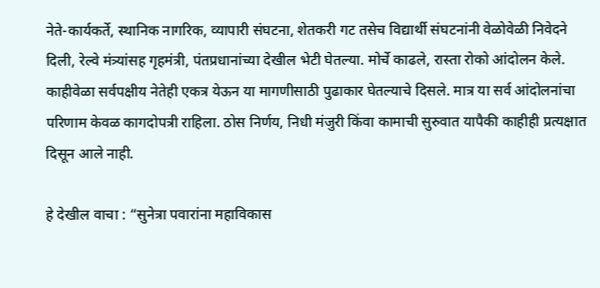नेते-कार्यकर्ते, स्थानिक नागरिक, व्यापारी संघटना, शेतकरी गट तसेच विद्यार्थी संघटनांनी वेळोवेळी निवेदने दिली, रेल्वे मंत्र्यांसह गृहमंत्री, पंतप्रधानांच्या देखील भेटी घेतल्या. मोर्चे काढले, रास्ता रोको आंदोलन केले. काहीवेळा सर्वपक्षीय नेतेही एकत्र येऊन या मागणीसाठी पुढाकार घेतल्याचे दिसले. मात्र या सर्व आंदोलनांचा परिणाम केवळ कागदोपत्री राहिला. ठोस निर्णय, निधी मंजुरी किंवा कामाची सुरुवात यापैकी काहीही प्रत्यक्षात दिसून आले नाही.

हे देखील वाचा : “सुनेत्रा पवारांना महाविकास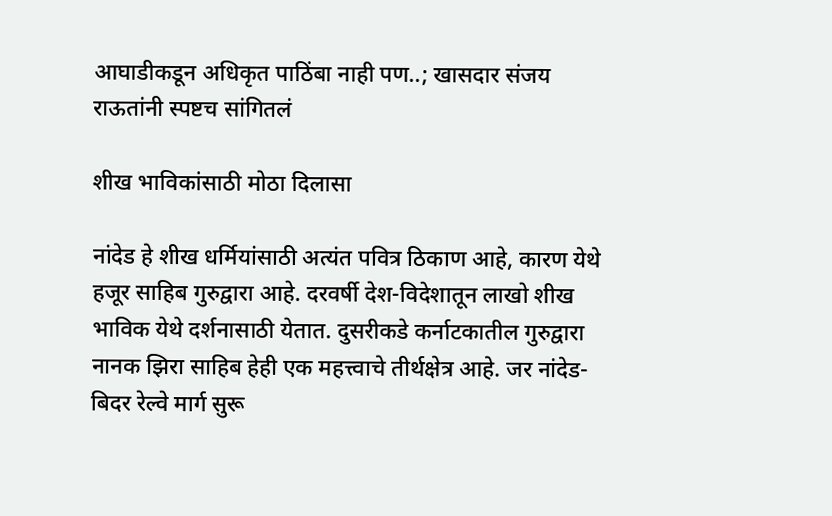आघाडीकडून अधिकृत पाठिंबा नाही पण..; खासदार संजय राऊतांनी स्पष्टच सांगितलं

शीख भाविकांसाठी मोठा दिलासा

नांदेड हे शीख धर्मियांसाठी अत्यंत पवित्र ठिकाण आहे, कारण येथे हजूर साहिब गुरुद्वारा आहे. दरवर्षी देश-विदेशातून लाखो शीख भाविक येथे दर्शनासाठी येतात. दुसरीकडे कर्नाटकातील गुरुद्वारा नानक झिरा साहिब हेही एक महत्त्वाचे तीर्थक्षेत्र आहे. जर नांदेड-बिदर रेल्वे मार्ग सुरू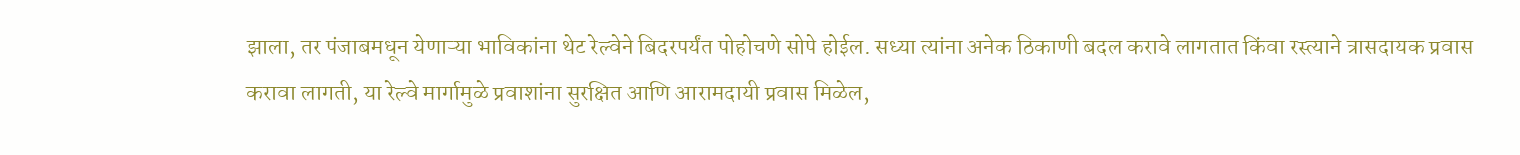झाला, तर पंजाबमधून येणाऱ्या भाविकांना थेट रेल्वेने बिदरपर्यंत पोहोचणे सोपे होईल. सध्या त्यांना अनेक ठिकाणी बदल करावे लागतात किंवा रस्त्याने त्रासदायक प्रवास करावा लागती, या रेल्वे मार्गामुळे प्रवाशांना सुरक्षित आणि आरामदायी प्रवास मिळेल,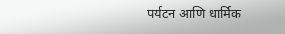पर्यटन आणि धार्मिक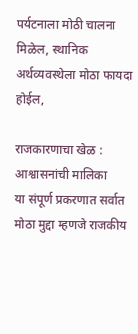पर्यटनाला मोठी चालना मिळेल, स्थानिक अर्थव्यवस्थेला मोठा फायदा होईल,

राजकारणाचा खेळ : आश्वासनांची मालिका
या संपूर्ण प्रकरणात सर्वात मोठा मुद्दा म्हणजे राजकीय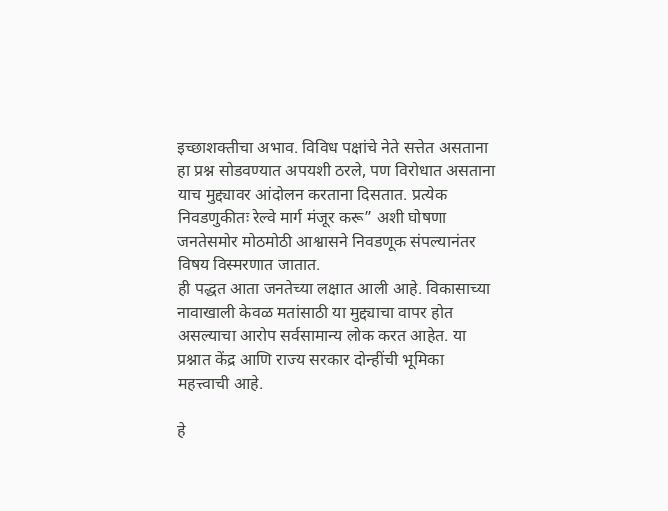इच्छाशक्तीचा अभाव. विविध पक्षांचे नेते सत्तेत असताना हा प्रश्न सोडवण्यात अपयशी ठरले, पण विरोधात असताना याच मुद्द्यावर आंदोलन करताना दिसतात. प्रत्येक निवडणुकीतः रेल्वे मार्ग मंजूर करू” अशी घोषणा जनतेसमोर मोठमोठी आश्वासने निवडणूक संपल्यानंतर विषय विस्मरणात जातात.
ही पद्धत आता जनतेच्या लक्षात आली आहे. विकासाच्या नावाखाली केवळ मतांसाठी या मुद्द्याचा वापर होत असल्याचा आरोप सर्वसामान्य लोक करत आहेत. या प्रश्नात केंद्र आणि राज्य सरकार दोन्हींची भूमिका महत्त्वाची आहे.

हे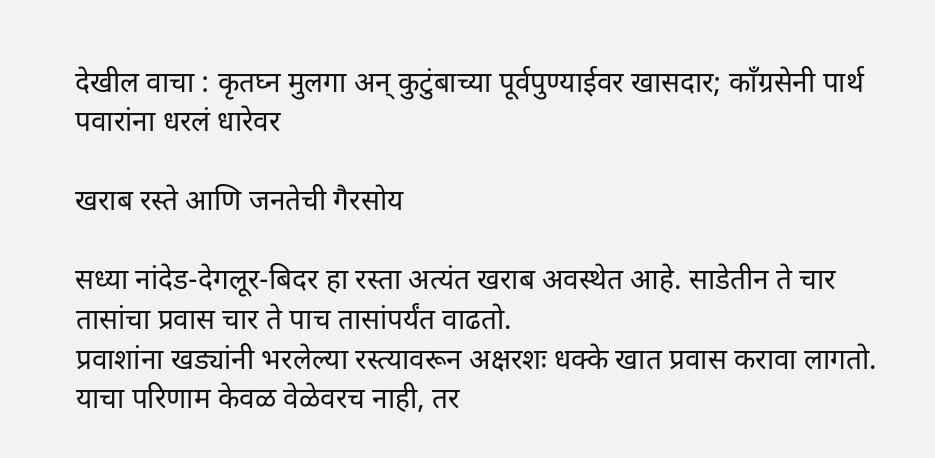देखील वाचा : कृतघ्न मुलगा अन् कुटुंबाच्या पूर्वपुण्याईवर खासदार; काँग्रसेनी पार्थ पवारांना धरलं धारेवर

खराब रस्ते आणि जनतेची गैरसोय

सध्या नांदेड-देगलूर-बिदर हा रस्ता अत्यंत खराब अवस्थेत आहे. साडेतीन ते चार तासांचा प्रवास चार ते पाच तासांपर्यंत वाढतो.
प्रवाशांना खड्यांनी भरलेल्या रस्त्यावरून अक्षरशः धक्के खात प्रवास करावा लागतो. याचा परिणाम केवळ वेळेवरच नाही, तर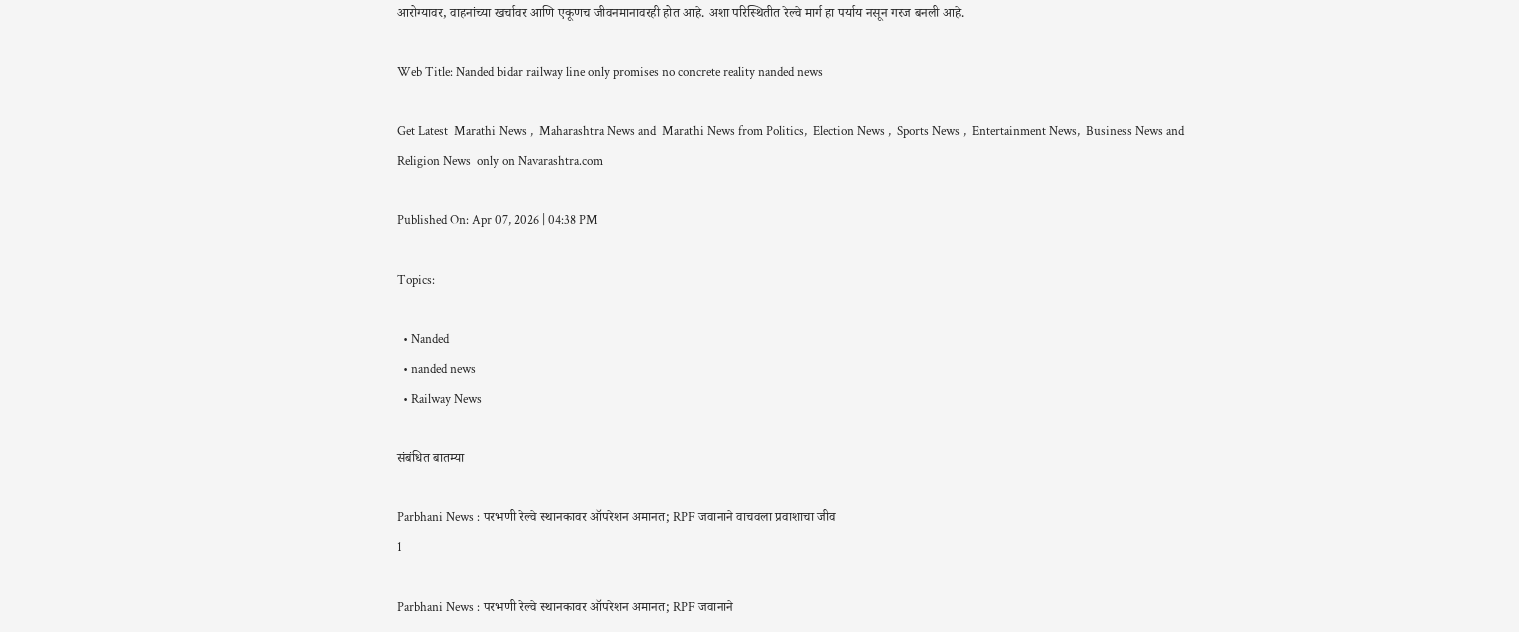आरोग्यावर, वाहनांच्या खर्चावर आणि एकूणच जीवनमानावरही होत आहे. अशा परिस्थितीत रेल्वे मार्ग हा पर्याय नसून गरज बनली आहे.

Web Title: Nanded bidar railway line only promises no concrete reality nanded news

Get Latest  Marathi News ,  Maharashtra News and  Marathi News from Politics,  Election News ,  Sports News ,  Entertainment News,  Business News and   Religion News  only on Navarashtra.com

Published On: Apr 07, 2026 | 04:38 PM

Topics:

  • Nanded
  • nanded news
  • Railway News

संबंधित बातम्या

Parbhani News : परभणी रेल्वे स्थानकावर ऑपरेशन अमानत; RPF जवानाने वाचवला प्रवाशाचा जीव
1

Parbhani News : परभणी रेल्वे स्थानकावर ऑपरेशन अमानत; RPF जवानाने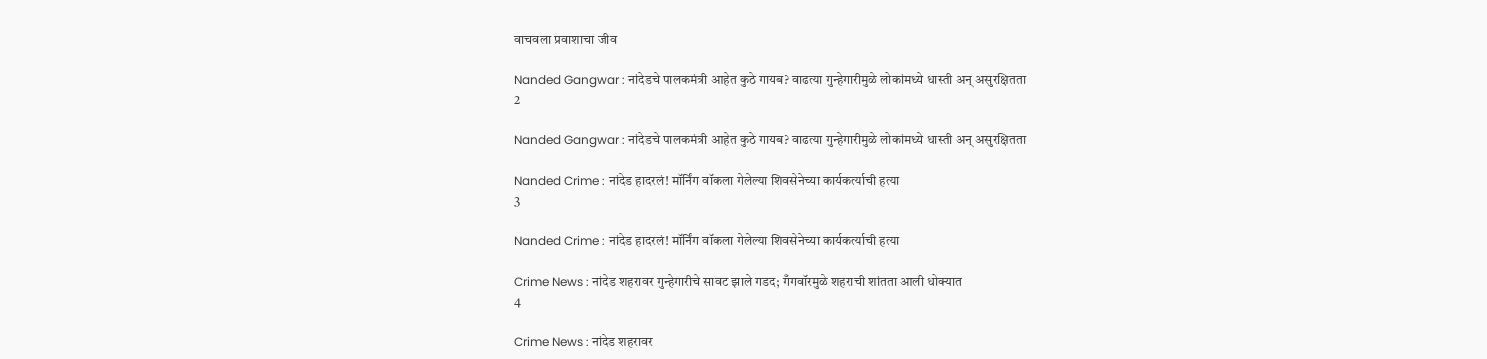वाचवला प्रवाशाचा जीव

Nanded Gangwar : नांदेडचे पालकमंत्री आहेत कुठे गायब? वाढत्या गुन्हेगारीमुळे लोकांमध्ये धास्ती अन् असुरक्षितता
2

Nanded Gangwar : नांदेडचे पालकमंत्री आहेत कुठे गायब? वाढत्या गुन्हेगारीमुळे लोकांमध्ये धास्ती अन् असुरक्षितता

Nanded Crime : नांदेड हादरलं! मॉर्निंग वॉकला गेलेल्या शिवसेनेच्या कार्यकर्त्याची हत्या
3

Nanded Crime : नांदेड हादरलं! मॉर्निंग वॉकला गेलेल्या शिवसेनेच्या कार्यकर्त्याची हत्या

Crime News : नांदेड शहरावर गुन्हेगारीचे सावट झाले गडद; गँगवॉरमुळे शहराची शांतता आली धोक्यात
4

Crime News : नांदेड शहरावर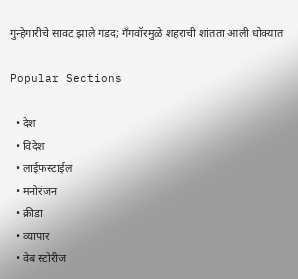गुन्हेगारीचे सावट झाले गडद; गँगवॉरमुळे शहराची शांतता आली धोक्यात

Popular Sections

  • देश
  • विदेश
  • लाईफस्टाईल
  • मनोरंजन
  • क्रीडा
  • व्यापार
  • वेब स्टोरीज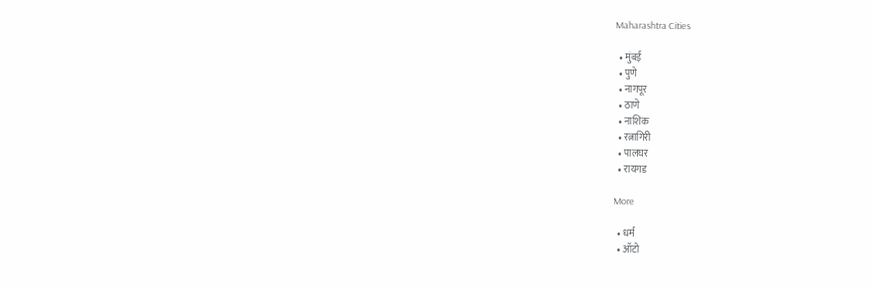Maharashtra Cities

  • मुंबई
  • पुणे
  • नागपूर
  • ठाणे
  • नाशिक
  • रत्नागिरी
  • पालघर
  • रायगड

More

  • धर्म
  • ऑटो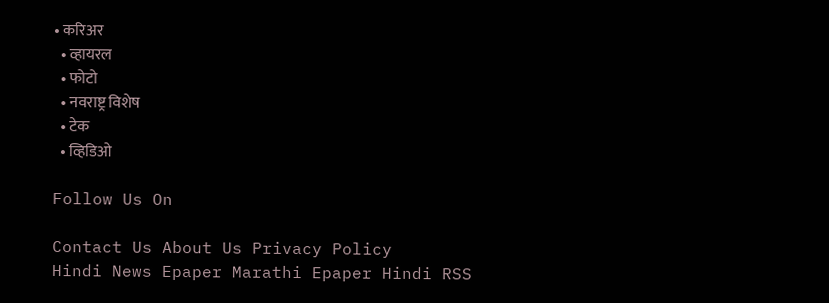• करिअर
  • व्हायरल
  • फोटो
  • नवराष्ट्र विशेष
  • टेक
  • व्हिडिओ

Follow Us On

Contact Us About Us Privacy Policy
Hindi News Epaper Marathi Epaper Hindi RSS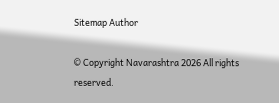Sitemap Author

© Copyright Navarashtra 2026 All rights reserved.